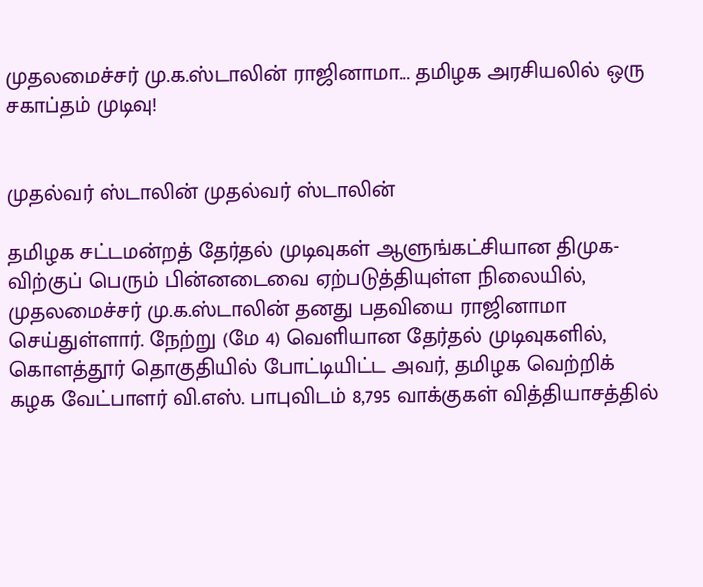முதலமைச்சர் மு.க.ஸ்டாலின் ராஜினாமா... தமிழக அரசியலில் ஒரு சகாப்தம் முடிவு!


முதல்வர் ஸ்டாலின் முதல்வர் ஸ்டாலின்

தமிழக சட்டமன்றத் தேர்தல் முடிவுகள் ஆளுங்கட்சியான திமுக-விற்குப் பெரும் பின்னடைவை ஏற்படுத்தியுள்ள நிலையில், முதலமைச்சர் மு.க.ஸ்டாலின் தனது பதவியை ராஜினாமா செய்துள்ளார். நேற்று (மே 4) வெளியான தேர்தல் முடிவுகளில், கொளத்தூர் தொகுதியில் போட்டியிட்ட அவர், தமிழக வெற்றிக் கழக வேட்பாளர் வி.எஸ். பாபுவிடம் 8,795 வாக்குகள் வித்தியாசத்தில்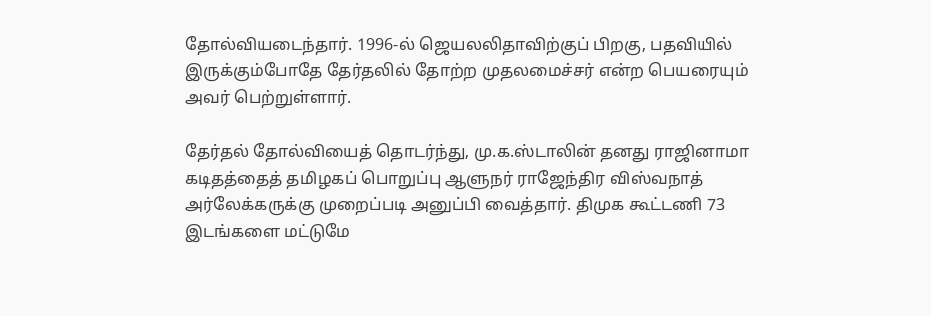தோல்வியடைந்தார். 1996-ல் ஜெயலலிதாவிற்குப் பிறகு, பதவியில் இருக்கும்போதே தேர்தலில் தோற்ற முதலமைச்சர் என்ற பெயரையும் அவர் பெற்றுள்ளார்.

தேர்தல் தோல்வியைத் தொடர்ந்து, மு.க.ஸ்டாலின் தனது ராஜினாமா கடிதத்தைத் தமிழகப் பொறுப்பு ஆளுநர் ராஜேந்திர விஸ்வநாத் அர்லேக்கருக்கு முறைப்படி அனுப்பி வைத்தார். திமுக கூட்டணி 73 இடங்களை மட்டுமே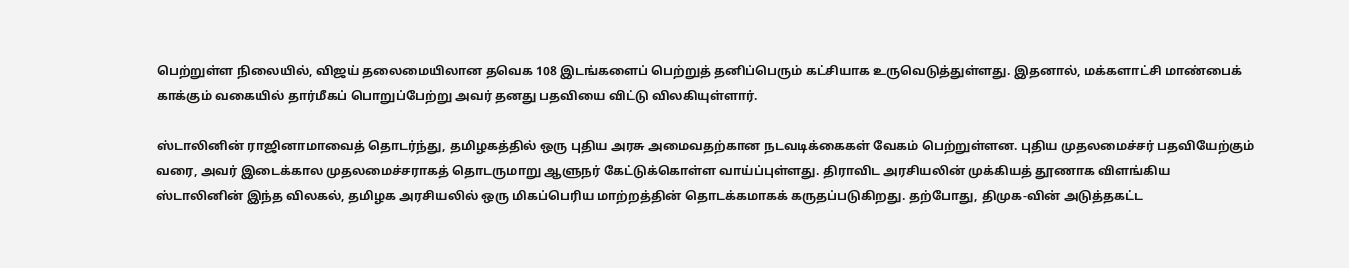பெற்றுள்ள நிலையில், விஜய் தலைமையிலான தவெக 108 இடங்களைப் பெற்றுத் தனிப்பெரும் கட்சியாக உருவெடுத்துள்ளது. இதனால், மக்களாட்சி மாண்பைக் காக்கும் வகையில் தார்மீகப் பொறுப்பேற்று அவர் தனது பதவியை விட்டு விலகியுள்ளார்.

ஸ்டாலினின் ராஜினாமாவைத் தொடர்ந்து, தமிழகத்தில் ஒரு புதிய அரசு அமைவதற்கான நடவடிக்கைகள் வேகம் பெற்றுள்ளன. புதிய முதலமைச்சர் பதவியேற்கும் வரை, அவர் இடைக்கால முதலமைச்சராகத் தொடருமாறு ஆளுநர் கேட்டுக்கொள்ள வாய்ப்புள்ளது. திராவிட அரசியலின் முக்கியத் தூணாக விளங்கிய ஸ்டாலினின் இந்த விலகல், தமிழக அரசியலில் ஒரு மிகப்பெரிய மாற்றத்தின் தொடக்கமாகக் கருதப்படுகிறது. தற்போது, திமுக-வின் அடுத்தகட்ட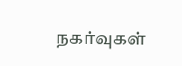நகர்வுகள்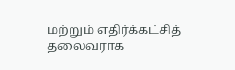மற்றும் எதிர்க்கட்சித் தலைவராக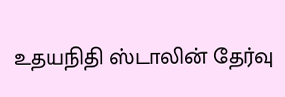உதயநிதி ஸ்டாலின் தேர்வு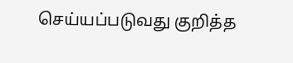செய்யப்படுவது குறித்த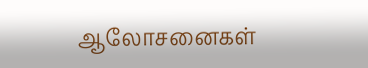ஆலோசனைகள்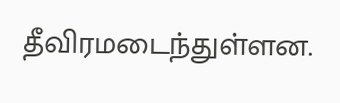தீவிரமடைந்துள்ளன.